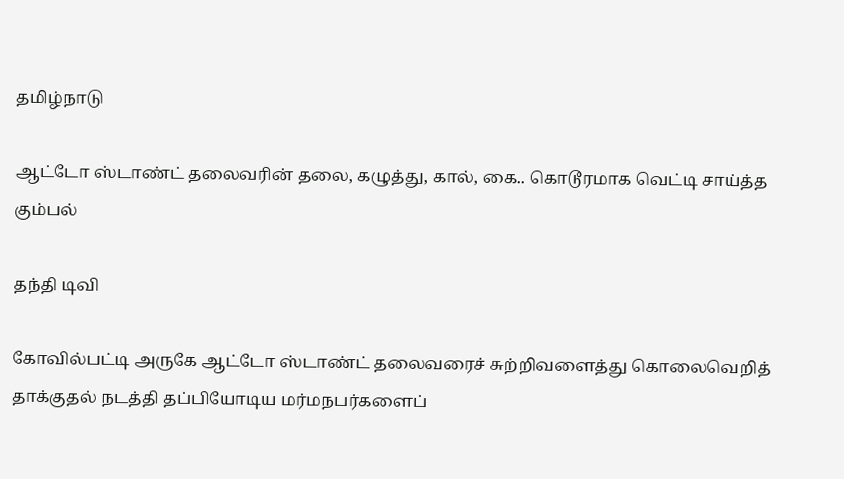தமிழ்நாடு

ஆட்டோ ஸ்டாண்ட் தலைவரின் தலை, கழுத்து, கால், கை.. கொடூரமாக வெட்டி சாய்த்த கும்பல்

தந்தி டிவி

கோவில்பட்டி அருகே ஆட்டோ ஸ்டாண்ட் தலைவரைச் சுற்றிவளைத்து கொலைவெறித் தாக்குதல் நடத்தி தப்பியோடிய மர்மநபர்களைப்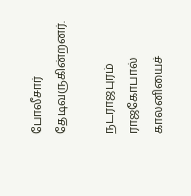போலீசார் தேடிவருகின்றனர்.

நடராஜபுரம் ராஜகோபால் காலனியைச்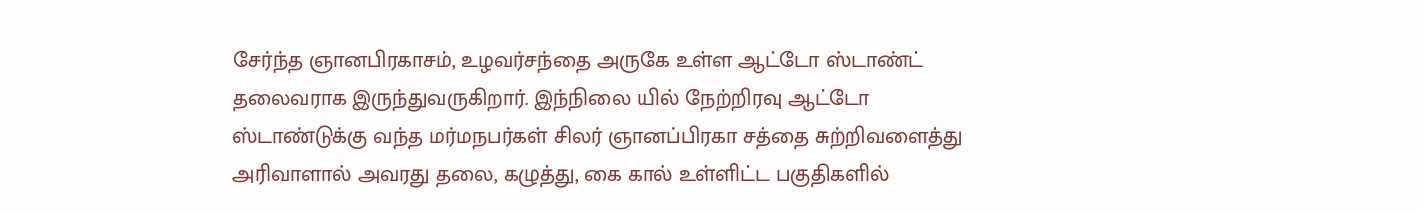சேர்ந்த ஞானபிரகாசம், உழவர்சந்தை அருகே உள்ள ஆட்டோ ஸ்டாண்ட் தலைவராக இருந்துவருகிறார். இந்நிலை யில் நேற்றிரவு ஆட்டோ ஸ்டாண்டுக்கு வந்த மர்மநபர்கள் சிலர் ஞானப்பிரகா சத்தை சுற்றிவளைத்து அரிவாளால் அவரது தலை, கழுத்து, கை கால் உள்ளிட்ட பகுதிகளில்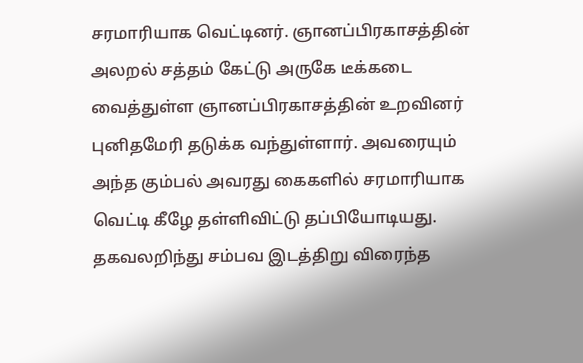சரமாரியாக வெட்டினர். ஞானப்பிரகாசத்தின் அலறல் சத்தம் கேட்டு அருகே டீக்கடை வைத்துள்ள ஞானப்பிரகாசத்தின் உறவினர் புனிதமேரி தடுக்க வந்துள்ளார். அவரையும் அந்த கும்பல் அவரது கைகளில் சரமாரியாக வெட்டி கீழே தள்ளிவிட்டு தப்பியோடியது. தகவலறிந்து சம்பவ இடத்திறு விரைந்த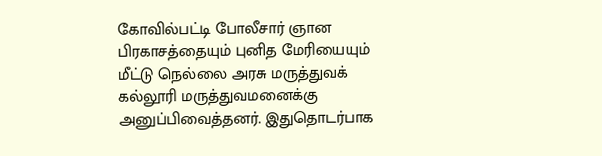கோவில்பட்டி போலீசார் ஞான பிரகாசத்தையும் புனித மேரியையும் மீட்டு நெல்லை அரசு மருத்துவக் கல்லூரி மருத்துவமனைக்கு அனுப்பிவைத்தனர். இதுதொடர்பாக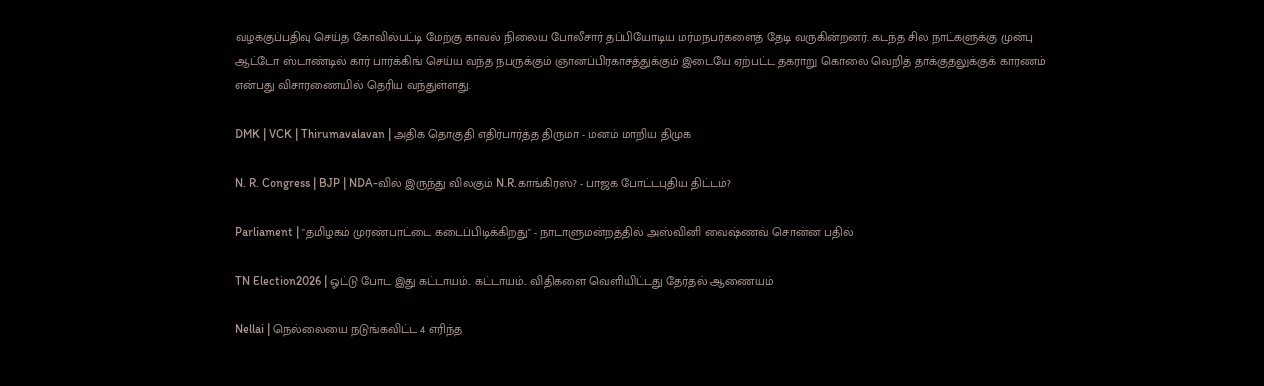வழக்குப்பதிவு செய்த கோவில்பட்டி மேற்கு காவல் நிலைய போலீசார் தப்பியோடிய மர்மநபர்களைத் தேடி வருகின்றனர். கடந்த சில நாட்களுக்கு முன்பு ஆட்டோ ஸ்டாண்டில் கார் பார்க்கிங் செய்ய வந்த நபருக்கும் ஞானப்பிரகாசத்துக்கும் இடையே ஏற்பட்ட தகராறு கொலை வெறித் தாக்குதலுக்குக் காரணம் என்பது விசாரணையில் தெரிய வந்துள்ளது.

DMK | VCK | Thirumavalavan | அதிக தொகுதி எதிர்பார்த்த திருமா - மனம் மாறிய திமுக

N. R. Congress | BJP | NDA-வில் இருந்து விலகும் N.R.காங்கிரஸ்? - பாஜக போட்டபுதிய திட்டம்?

Parliament | "தமிழகம் முரண்பாட்டை கடைப்பிடிக்கிறது" - நாடாளுமன்றத்தில் அஸ்வினி வைஷ்ணவ் சொன்ன பதில்

TN Election2026 | ஓட்டு போட இது கட்டாயம்.. கட்டாயம்.. விதிகளை வெளியிட்டது தேர்தல் ஆணையம்

Nellai | நெல்லையை நடுங்கவிட்ட 4 எரிந்த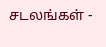சடலங்கள் -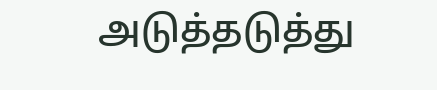அடுத்தடுத்து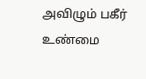அவிழும் பகீர் உண்மை